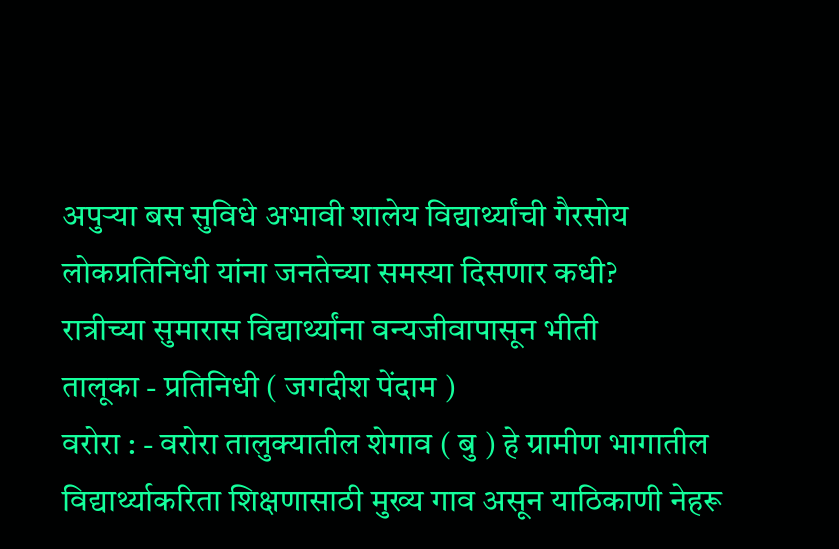अपुऱ्या बस सुविधे अभावी शालेय विद्यार्थ्यांची गैरसोय
लोकप्रतिनिधी यांना जनतेच्या समस्या दिसणार कधी?
रात्रीच्या सुमारास विद्यार्थ्यांना वन्यजीवापासून भीती
तालूका - प्रतिनिधी ( जगदीश पेंदाम )
वरोरा : - वरोरा तालुक्यातील शेगाव ( बु ) हे ग्रामीण भागातील विद्यार्थ्याकरिता शिक्षणासाठी मुख्य गाव असून याठिकाणी नेहरू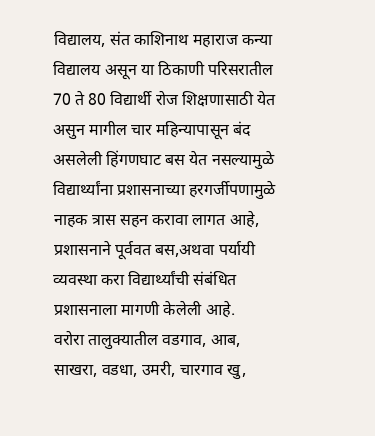विद्यालय, संत काशिनाथ महाराज कन्या विद्यालय असून या ठिकाणी परिसरातील 70 ते 80 विद्यार्थी रोज शिक्षणासाठी येत असुन मागील चार महिन्यापासून बंद असलेली हिंगणघाट बस येत नसल्यामुळे विद्यार्थ्यांना प्रशासनाच्या हरगर्जीपणामुळे नाहक त्रास सहन करावा लागत आहे, प्रशासनाने पूर्ववत बस,अथवा पर्यायी व्यवस्था करा विद्यार्थ्यांची संबंधित प्रशासनाला मागणी केलेली आहे.
वरोरा तालुक्यातील वडगाव, आब, साखरा, वडधा, उमरी, चारगाव खु,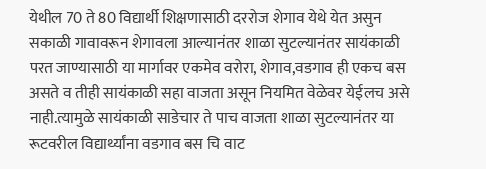येथील 70 ते 80 विद्यार्थी शिक्षणासाठी दररोज शेगाव येथे येत असुन सकाळी गावावरून शेगावला आल्यानंतर शाळा सुटल्यानंतर सायंकाळी परत जाण्यासाठी या मार्गावर एकमेव वरोरा, शेगाव,वडगाव ही एकच बस असते व तीही सायंकाळी सहा वाजता असून नियमित वेळेवर येईलच असे नाही.त्यामुळे सायंकाळी साडेचार ते पाच वाजता शाळा सुटल्यानंतर या रूटवरील विद्यार्थ्यांना वडगाव बस चि वाट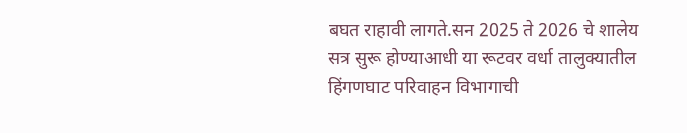बघत राहावी लागते.सन 2025 ते 2026 चे शालेय सत्र सुरू होण्याआधी या रूटवर वर्धा तालुक्यातील हिंगणघाट परिवाहन विभागाची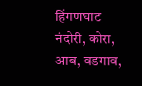हिंगणघाट नंदोरी, कोरा, आब, वडगाव,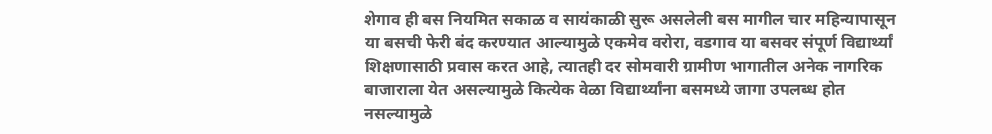शेगाव ही बस नियमित सकाळ व सायंकाळी सुरू असलेली बस मागील चार महिन्यापासून या बसची फेरी बंद करण्यात आल्यामुळे एकमेव वरोरा, वडगाव या बसवर संपूर्ण विद्यार्थ्यां शिक्षणासाठी प्रवास करत आहे, त्यातही दर सोमवारी ग्रामीण भागातील अनेक नागरिक बाजाराला येत असल्यामुळे कित्येक वेळा विद्यार्थ्यांना बसमध्ये जागा उपलब्ध होत नसल्यामुळे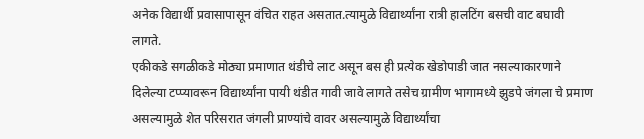अनेक विद्यार्थी प्रवासापासून वंचित राहत असतात.त्यामुळे विद्यार्थ्यांना रात्री हालटिंग बसची वाट बघावी लागते.
एकीकडे सगळीकडे मोठ्या प्रमाणात थंडीचे लाट असून बस ही प्रत्येक खेडोपाडी जात नसल्याकारणाने दिलेल्या टप्प्यावरून विद्यार्थ्यांना पायी थंडीत गावी जावे लागते तसेच ग्रामीण भागामध्ये झुडपे जंगला चे प्रमाण असल्यामुळे शेत परिसरात जंगली प्राण्यांचे वावर असल्यामुळे विद्यार्थ्यांचा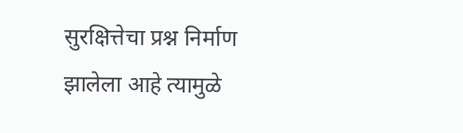सुरक्षित्तेचा प्रश्न निर्माण झालेला आहे त्यामुळे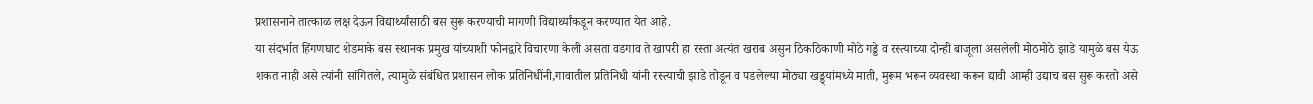प्रशासनाने तात्काळ लक्ष देऊन विद्यार्थ्यांसाठी बस सुरू करण्याची मागणी विद्यार्थ्यांकडून करण्यात येत आहे.
या संदर्भात हिंगणघाट शेडमाके बस स्थानक प्रमुख यांच्याशी फोनद्वारे विचारणा केली असता वडगाव ते खापरी हा रस्ता अत्यंत खराब असुन ठिकठिकाणी मोठे गड्डे व रस्त्याच्या दोन्ही बाजूला असलेली मोठमोठे झाडे यामुळे बस येऊ शकत नाही असे त्यांनी सांगितले, त्यामुळे संबंधित प्रशासन लोक प्रतिनिधींनी,गावातील प्रतिनिधी यांनी रस्त्याची झाडे तोडून व पडलेल्या मोठ्या खड्ड्यांमध्ये माती, मुरूम भरून व्यवस्था करून द्यावी आम्ही उद्याच बस सुरू करतो असे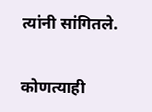त्यांनी सांगितले.


कोणत्याही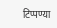टिप्पण्या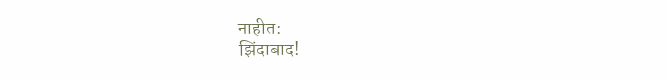नाहीत:
झिंदाबाद!